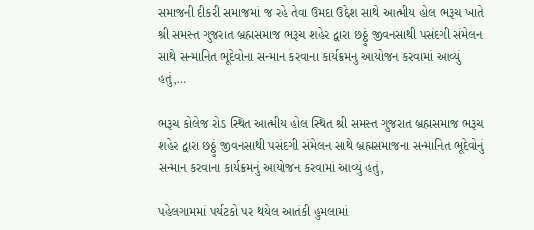સમાજની દીકરી સમાજમાં જ રહે તેવા ઉમદા ઉદ્દેશ સાથે આત્મીય હોલ ભરૂચ ખાતે શ્રી સમસ્ત ગુજરાત બ્રહ્મસમાજ ભરૂચ શહેર દ્વારા છઠ્ઠું જીવનસાથી પસંદગી સંમેલન સાથે સન્માનિત ભૂદેવોના સન્માન કરવાના કાર્યક્રમનુ આયોજન કરવામાં આવ્યું હતું,…

ભરૂચ કોલેજ રોડ સ્થિત આત્મીય હોલ સ્થિત શ્રી સમસ્ત ગુજરાત બ્રહ્મસમાજ ભરૂચ શહેર દ્વારા છઠ્ઠું જીવનસાથી પસંદગી સંમેલન સાથે બ્રહ્મસમાજના સન્માનિત ભૂદેવોનું સન્માન કરવાના કાર્યક્રમનું આયોજન કરવામાં આવ્યું હતું,

પહેલગામમાં પર્યટકો પર થયેલ આતંકી હુમલામાં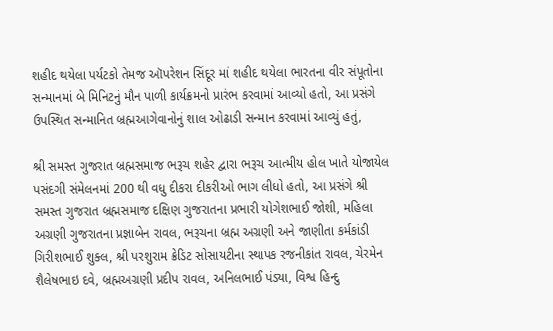શહીદ થયેલા પર્યટકો તેમજ ઑપરેશન સિંદૂર માં શહીદ થયેલા ભારતના વીર સંપૂતોના સન્માનમાં બે મિનિટનું મૌન પાળી કાર્યક્રમનો પ્રારંભ કરવામાં આવ્યો હતો, આ પ્રસંગે ઉપસ્થિત સન્માનિત બ્રહ્મઆગેવાનોનું શાલ ઓઢાડી સન્માન કરવામાં આવ્યું હતું,

શ્રી સમસ્ત ગુજરાત બ્રહ્મસમાજ ભરૂચ શહેર દ્વારા ભરૂચ આત્મીય હોલ ખાતે યોજાયેલ પસંદગી સંમેલનમાં 200 થી વધુ દીકરા દીકરીઓ ભાગ લીધો હતો, આ પ્રસંગે શ્રી સમસ્ત ગુજરાત બ્રહ્મસમાજ દક્ષિણ ગુજરાતના પ્રભારી યોગેશભાઈ જોશી, મહિલા અગ્રણી ગુજરાતના પ્રજ્ઞાબેન રાવલ, ભરૂચના બ્રહ્મ અગ્રણી અને જાણીતા કર્મકાંડી ગિરીશભાઈ શુક્લ, શ્રી પરશુરામ ક્રેડિટ સોસાયટીના સ્થાપક રજનીકાંત રાવલ, ચેરમેન શૈલેષભાઇ દવે, બ્રહ્મઅગ્રણી પ્રદીપ રાવલ, અનિલભાઈ પંડ્યા, વિશ્વ હિન્દુ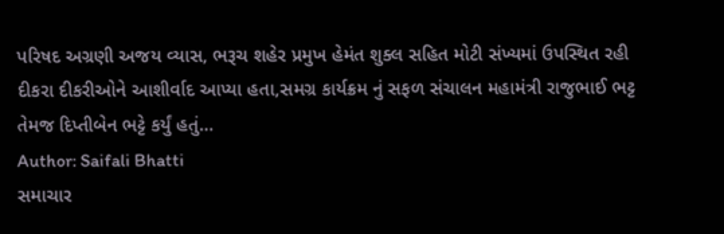પરિષદ અગ્રણી અજય વ્યાસ, ભરૂચ શહેર પ્રમુખ હેમંત શુક્લ સહિત મોટી સંખ્યમાં ઉપસ્થિત રહી દીકરા દીકરીઓને આશીર્વાદ આપ્યા હતા,સમગ્ર કાર્યક્રમ નું સફળ સંચાલન મહામંત્રી રાજુભાઈ ભટ્ટ તેમજ દિપ્તીબેન ભટ્ટે કર્યું હતું…
Author: Saifali Bhatti
સમાચાર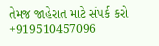તેમજ જાહેરાત માટે સંપર્ક કરો +919510457096